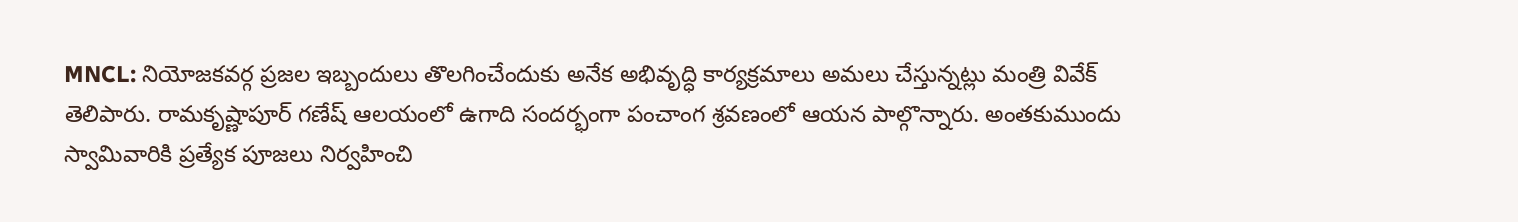MNCL: నియోజకవర్గ ప్రజల ఇబ్బందులు తొలగించేందుకు అనేక అభివృద్ధి కార్యక్రమాలు అమలు చేస్తున్నట్లు మంత్రి వివేక్ తెలిపారు. రామకృష్ణాపూర్ గణేష్ ఆలయంలో ఉగాది సందర్భంగా పంచాంగ శ్రవణంలో ఆయన పాల్గొన్నారు. అంతకుముందు స్వామివారికి ప్రత్యేక పూజలు నిర్వహించి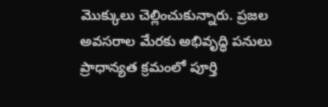మొక్కులు చెల్లించుకున్నారు. ప్రజల అవసరాల మేరకు అభివృద్ధి పనులు ప్రాధాన్యత క్రమంలో పూర్తి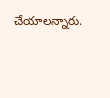చేయాలన్నారు.